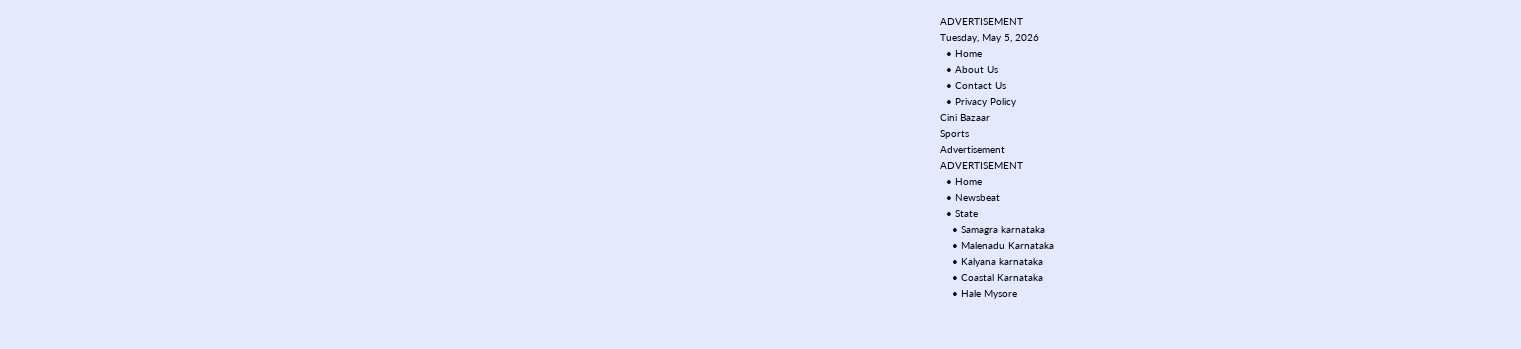ADVERTISEMENT
Tuesday, May 5, 2026
  • Home
  • About Us
  • Contact Us
  • Privacy Policy
Cini Bazaar
Sports
Advertisement
ADVERTISEMENT
  • Home
  • Newsbeat
  • State
    • Samagra karnataka
    • Malenadu Karnataka
    • Kalyana karnataka
    • Coastal Karnataka
    • Hale Mysore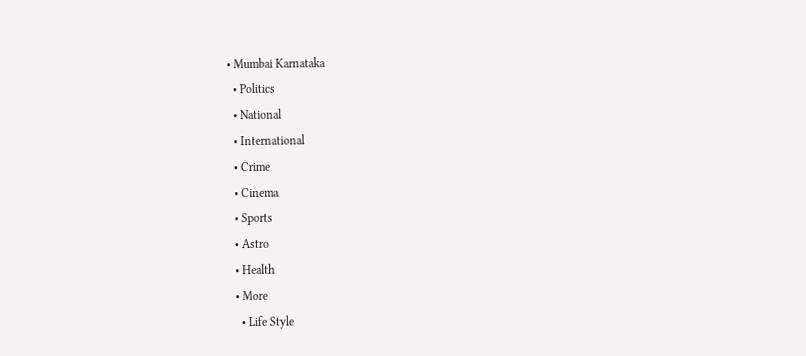• Mumbai Karnataka
  • Politics
  • National
  • International
  • Crime
  • Cinema
  • Sports
  • Astro
  • Health
  • More
    • Life Style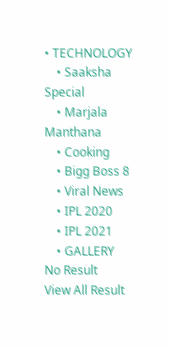• TECHNOLOGY
    • Saaksha Special
    • Marjala Manthana
    • Cooking
    • Bigg Boss 8
    • Viral News
    • IPL 2020
    • IPL 2021
    • GALLERY
No Result
View All Result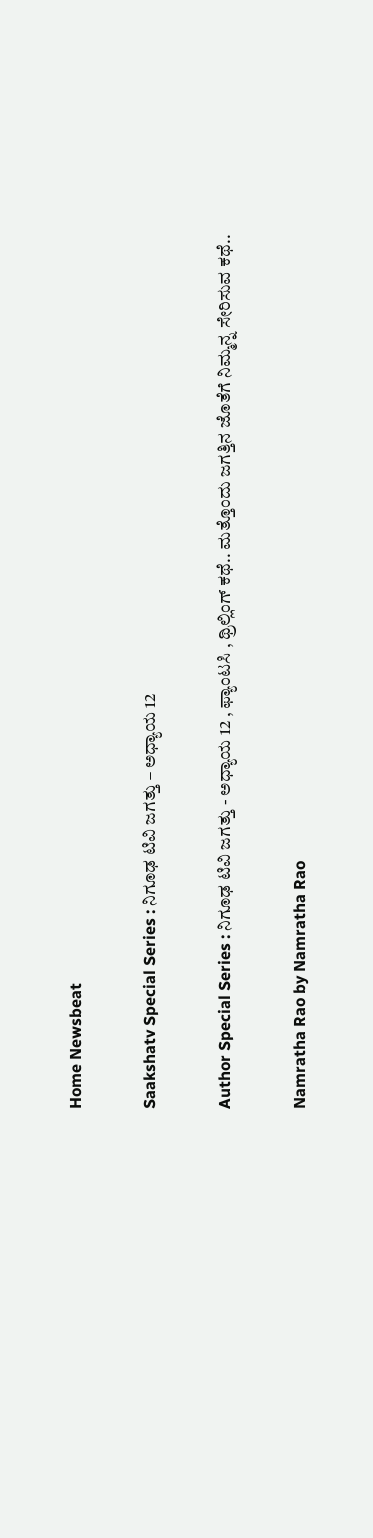Home Newsbeat

Saakshatv Special Series : ನಿಗೂಢ ಟಿವಿ‌ ಜಗತ್ತು – ಅಧ್ಯಾಯ 12

Author Special Series : ನಿಗೂಢ ಟಿವಿ‌ ಜಗತ್ತು - ಅಧ್ಯಾಯ 12 , ಫ್ಯಾಂಟಸಿ , ಥ್ರಿಲ್ಲಿಂಗ್ ಕಥೆ.. ಮತ್ತೊಂದು ಜಗತ್ತಿನ ಜೊತೆಗೆ ನಿಮ್ಮನ್ನ ಸೇರಿಸುವ ಕಥೆ..

Namratha Rao by Namratha Rao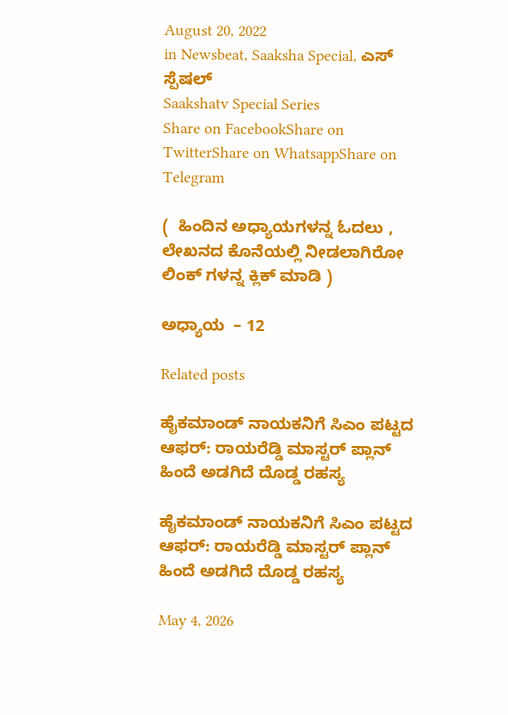August 20, 2022
in Newsbeat, Saaksha Special, ಎಸ್ ಸ್ಪೆಷಲ್
Saakshatv Special Series
Share on FacebookShare on TwitterShare on WhatsappShare on Telegram

(  ಹಿಂದಿನ ಅಧ್ಯಾಯಗಳನ್ನ ಓದಲು , ಲೇಖನದ ಕೊನೆಯಲ್ಲಿ ನೀಡಲಾಗಿರೋ  ಲಿಂಕ್ ಗಳನ್ನ ಕ್ಲಿಕ್ ಮಾಡಿ )

ಅಧ್ಯಾಯ  – 12

Related posts

ಹೈಕಮಾಂಡ್ ನಾಯಕನಿಗೆ ಸಿಎಂ ಪಟ್ಟದ ಆಫರ್: ರಾಯರೆಡ್ಡಿ ಮಾಸ್ಟರ್ ಪ್ಲಾನ್ ಹಿಂದೆ ಅಡಗಿದೆ ದೊಡ್ಡ ರಹಸ್ಯ

ಹೈಕಮಾಂಡ್ ನಾಯಕನಿಗೆ ಸಿಎಂ ಪಟ್ಟದ ಆಫರ್: ರಾಯರೆಡ್ಡಿ ಮಾಸ್ಟರ್ ಪ್ಲಾನ್ ಹಿಂದೆ ಅಡಗಿದೆ ದೊಡ್ಡ ರಹಸ್ಯ

May 4, 2026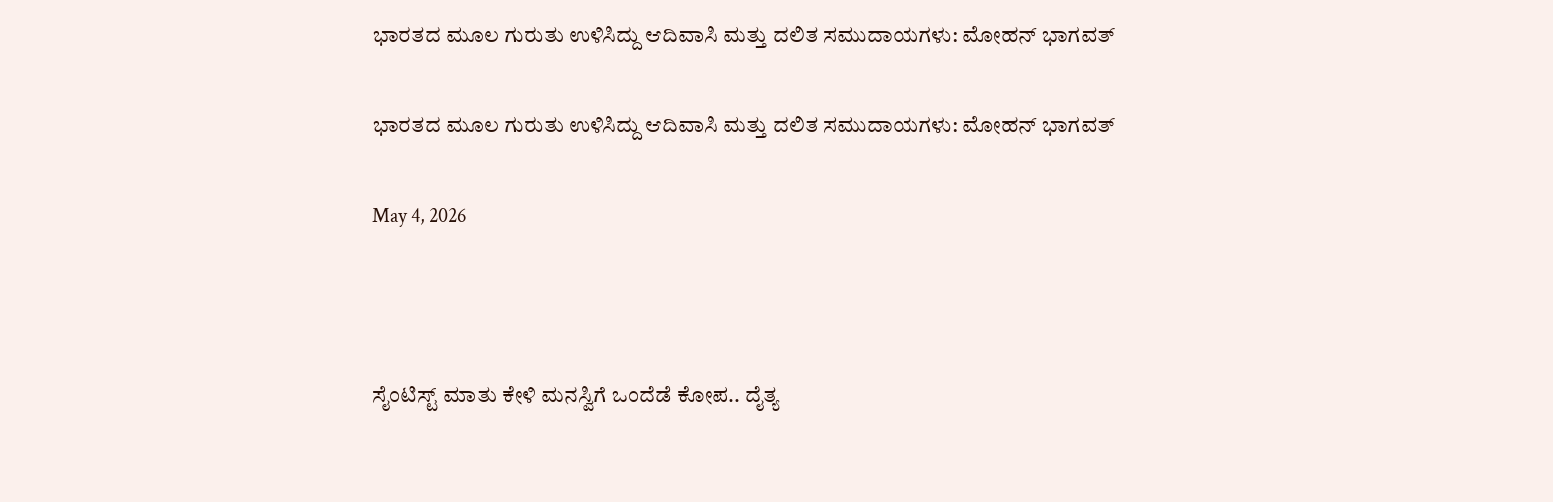ಭಾರತದ ಮೂಲ ಗುರುತು ಉಳಿಸಿದ್ದು ಆದಿವಾಸಿ ಮತ್ತು ದಲಿತ ಸಮುದಾಯಗಳು: ಮೋಹನ್ ಭಾಗವತ್

ಭಾರತದ ಮೂಲ ಗುರುತು ಉಳಿಸಿದ್ದು ಆದಿವಾಸಿ ಮತ್ತು ದಲಿತ ಸಮುದಾಯಗಳು: ಮೋಹನ್ ಭಾಗವತ್

May 4, 2026



ಸೈಂಟಿಸ್ಟ್ ಮಾತು‌ ಕೇಳಿ‌ ಮನಸ್ವಿಗೆ ಒಂದೆಡೆ ಕೋಪ.. ದೈತ್ಯ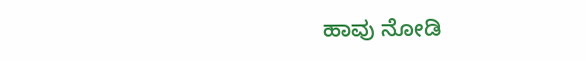ಹಾವು ನೋಡಿ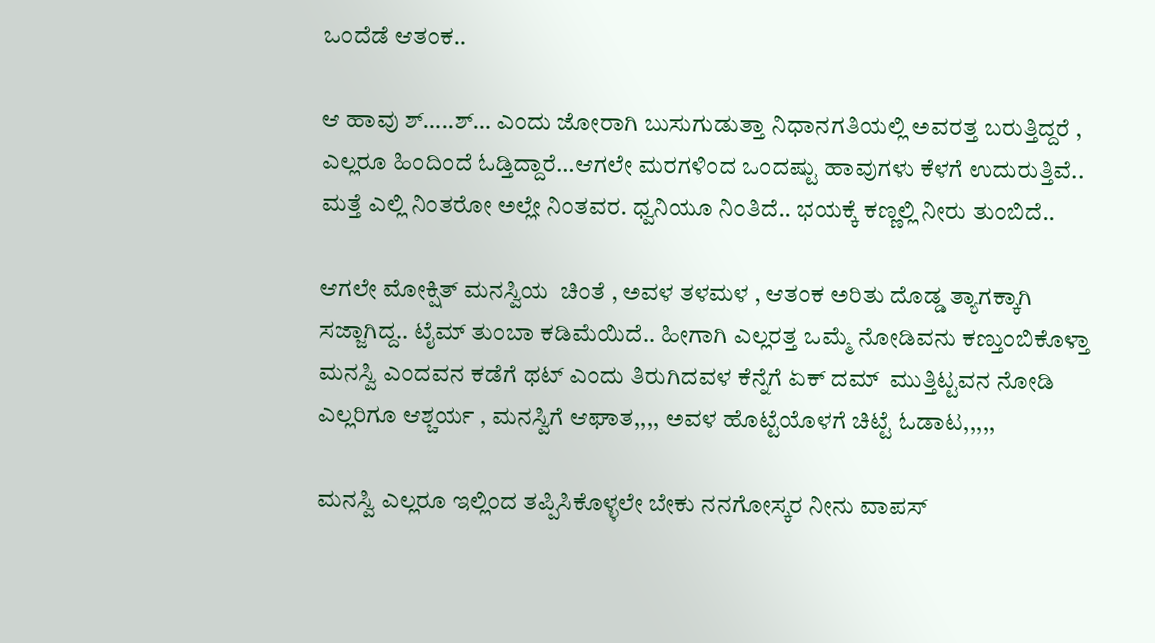ಒಂದೆಡೆ ಆತಂಕ..

ಆ ಹಾವು ಶ್…..ಶ್… ಎಂದು ಜೋರಾಗಿ ಬುಸುಗುಡುತ್ತಾ‌ ನಿಧಾನಗತಿಯಲ್ಲಿ ಅವರತ್ತ ಬರುತ್ತಿದ್ದರೆ , ಎಲ್ಲರೂ ಹಿಂದಿಂದೆ ಓಡ್ತಿದ್ದಾರೆ…ಆಗಲೇ ಮರಗಳಿಂದ‌ ಒಂದಷ್ಟು ಹಾವುಗಳು ಕೆಳಗೆ ಉದುರುತ್ತಿವೆ.. ಮತ್ತೆ ಎಲ್ಲಿ ನಿಂತರೋ ಅಲ್ಲೇ ನಿಂತವರ. ಧ್ವನಿಯೂ ನಿಂತಿದೆ.. ಭಯಕ್ಕೆ ಕಣ್ಣಲ್ಲಿ ನೀರು ತುಂಬಿದೆ..

ಆಗಲೇ ಮೋಕ್ಷಿತ್ ಮನಸ್ವಿಯ  ಚಿಂತೆ , ಅವಳ ತಳಮಳ , ಆತಂಕ‌ ಅರಿತು‌ ದೊಡ್ಡ ತ್ಯಾಗಕ್ಕಾಗಿ‌ ಸಜ್ಜಾಗಿದ್ದ.. ಟೈಮ್ ತುಂಬಾ ಕಡಿಮೆಯಿದೆ.. ಹೀಗಾಗಿ ಎಲ್ಲರತ್ತ‌ ಒಮ್ಮೆ ನೋಡಿವನು‌ ಕಣ್ತುಂಬಿಕೊಳ್ತಾ  ಮನಸ್ವಿ ಎಂದವನ ಕಡೆಗೆ ಥಟ್‌ ಎಂದು ತಿರುಗಿದವಳ ಕೆನ್ನೆಗೆ ಏಕ್ ದಮ್  ಮುತ್ತಿಟ್ಟವನ ನೋಡಿ‌ ಎಲ್ಲರಿಗೂ ಆಶ್ಚರ್ಯ , ಮನಸ್ವಿಗೆ ಆಘಾತ‌,,,, ಅವಳ ಹೊಟ್ಟೆಯೊಳಗೆ ಚಿಟ್ಟೆ‌ ಓಡಾಟ‌,,,,,

ಮನಸ್ವಿ ಎಲ್ಲರೂ ಇಲ್ಲಿಂದ ತಪ್ಪಿಸಿಕೊಳ್ಳಲೇ ಬೇಕು ನನಗೋಸ್ಕರ ನೀನು ವಾಪಸ್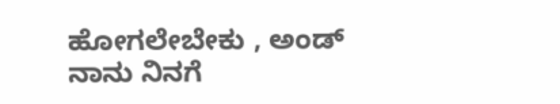ಹೋಗಲೇಬೇಕು , ಅಂಡ್ ನಾನು‌ ನಿನಗೆ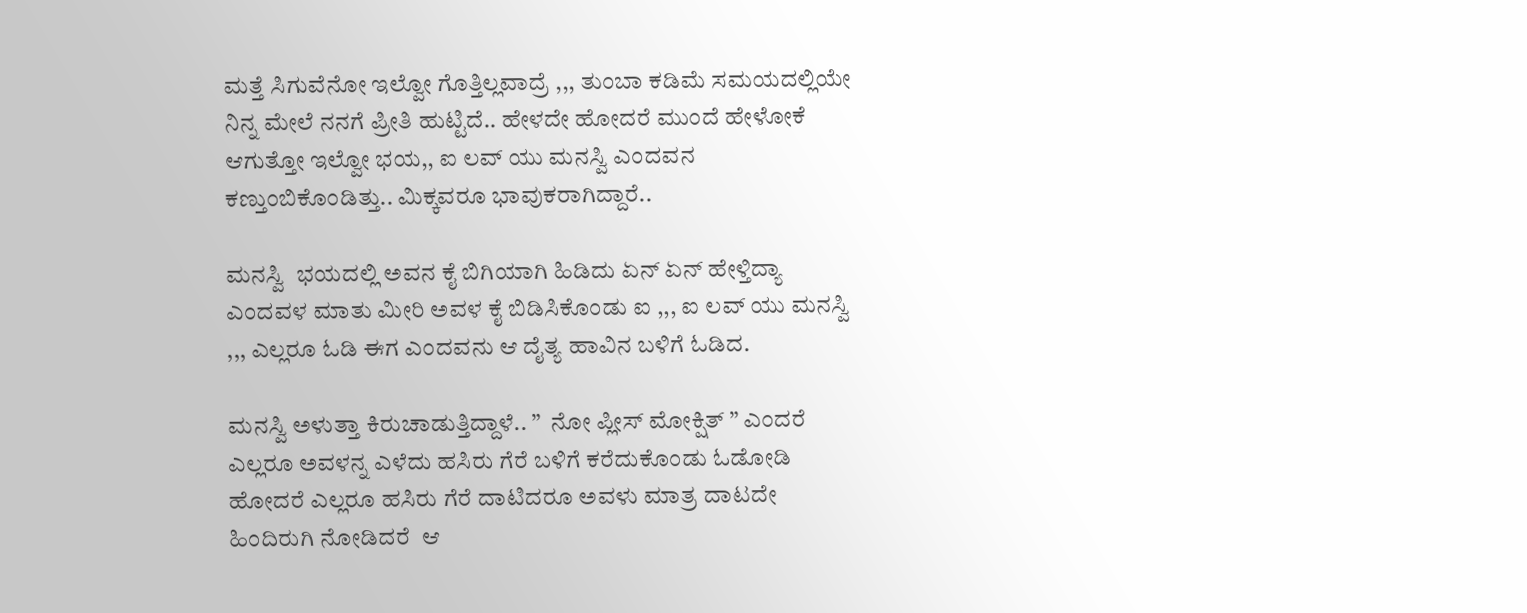ಮತ್ತೆ ಸಿಗುವೆನೋ ಇಲ್ವೋ ಗೊತ್ತಿಲ್ಲವಾದ್ರೆ ,,, ತುಂಬಾ ಕಡಿಮೆ ಸಮಯದಲ್ಲಿಯೇ ನಿನ್ನ ಮೇಲೆ ನನಗೆ ಪ್ರೀತಿ ಹುಟ್ಟಿದೆ.. ಹೇಳದೇ ಹೋದರೆ ಮುಂದೆ ಹೇಳೋಕೆ ಆಗುತ್ತೋ ಇಲ್ವೋ ಭಯ,, ಐ ಲವ್ ಯು ಮನಸ್ವಿ ಎಂದವನ ಕಣ್ತುಂಬಿಕೊಂಡಿತ್ತು.. ಮಿಕ್ಕವರೂ ಭಾವುಕರಾಗಿದ್ದಾರೆ..

ಮನಸ್ವಿ  ಭಯದಲ್ಲಿ ಅವನ ಕೈ ಬಿಗಿಯಾಗಿ ಹಿಡಿದು ಏನ್ ಏನ್ ಹೇಳ್ತಿದ್ಯಾ ಎಂದವಳ ಮಾತು ಮೀರಿ ಅವಳ ಕೈ ಬಿಡಿಸಿಕೊಂಡು ಐ ,,, ಐ ಲವ್ ಯು ಮನಸ್ವಿ ,,, ಎಲ್ಲರೂ ಓಡಿ ಈಗ ಎಂದವನು ಆ ದೈತ್ಯ ಹಾವಿನ ಬಳಿಗೆ ಓಡಿದ‌.

ಮನಸ್ವಿ ಅಳುತ್ತಾ ಕಿರುಚಾಡುತ್ತಿದ್ದಾಳೆ.. ”  ನೋ ಪ್ಲೀಸ್ ಮೋಕ್ಷಿತ್ ” ಎಂದರೆ‌ ಎಲ್ಲರೂ ಅವಳನ್ನ ಎಳೆದು ಹಸಿರು‌ ಗೆರೆ ಬಳಿಗೆ ಕರೆದುಕೊಂಡು ಓಡೋಡಿ ಹೋದರೆ ಎಲ್ಲರೂ ಹಸಿರು ಗೆರೆ ದಾಟಿದರೂ ಅವಳು ಮಾತ್ರ ದಾಟದೇ ಹಿಂದಿರುಗಿ‌ ನೋಡಿದರೆ  ಆ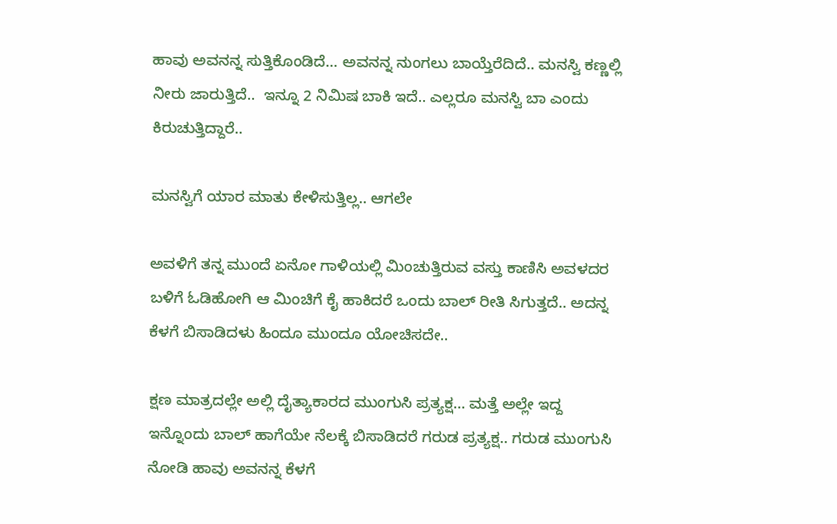ಹಾವು ಅವನನ್ನ ಸುತ್ತಿಕೊಂಡಿದೆ… ಅವನನ್ನ ನುಂಗಲು ಬಾಯ್ತೆರೆದಿದೆ.. ಮನಸ್ವಿ‌ ಕಣ್ಣಲ್ಲಿ‌ ನೀರು‌ ಜಾರುತ್ತಿದೆ..  ಇನ್ನೂ 2 ನಿಮಿಷ ಬಾಕಿ ಇದೆ.. ಎಲ್ಲರೂ ಮನಸ್ವಿ ಬಾ ಎಂದು‌ ಕಿರುಚುತ್ತಿದ್ದಾರೆ..

ಮನಸ್ವಿಗೆ ಯಾರ ಮಾತು ಕೇಳಿಸುತ್ತಿಲ್ಲ.. ಆಗಲೇ

ಅವಳಿಗೆ ತನ್ನ ಮುಂದೆ‌ ಏನೋ ಗಾಳಿಯಲ್ಲಿ ಮಿಂಚುತ್ತಿರುವ ವಸ್ತು ಕಾಣಿಸಿ ಅವಳದರ ಬಳಿಗೆ ಓಡಿ‌ಹೋಗಿ ಆ ಮಿಂಚಿಗೆ ಕೈ ಹಾಕಿದರೆ ಒಂದು ಬಾಲ್ ರೀತಿ ಸಿಗುತ್ತದೆ.. ಅದನ್ನ ಕೆಳಗೆ ಬಿಸಾಡಿದಳು ಹಿಂದೂ‌ ಮುಂದೂ ಯೋಚಿಸದೇ..

ಕ್ಷಣ ಮಾತ್ರದಲ್ಲೇ ಅಲ್ಲಿ‌ ದೈತ್ಯಾಕಾರದ ಮುಂಗುಸಿ ಪ್ರತ್ಯಕ್ಷ… ಮತ್ತೆ ಅಲ್ಲೇ ಇದ್ದ ಇನ್ನೊಂದು ಬಾಲ್ ಹಾಗೆಯೇ ನೆಲಕ್ಕೆ ಬಿಸಾಡಿದರೆ ಗರುಡ ಪ್ರತ್ಯಕ್ಷ.. ಗರುಡ ಮುಂಗುಸಿ ನೋಡಿ ಹಾವು ಅವನನ್ನ ಕೆಳಗೆ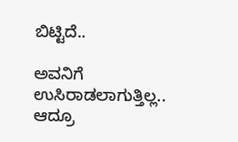ಬಿಟ್ಟಿದೆ..

ಅವನಿಗೆ ಉಸಿರಾಡಲಾಗುತ್ತಿಲ್ಲ.. ಆದ್ರೂ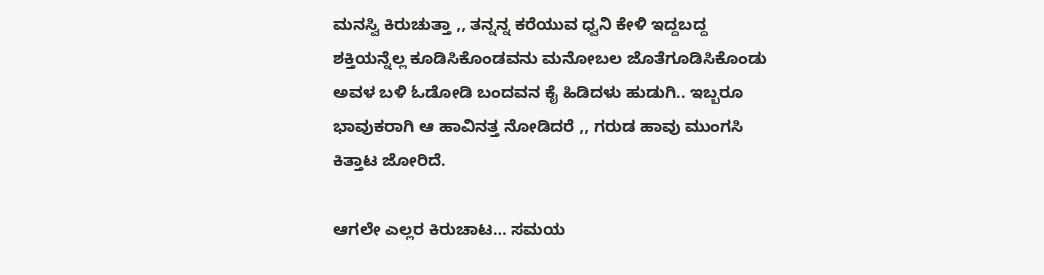ಮನಸ್ವಿ ಕಿರುಚುತ್ತಾ ,, ತನ್ನನ್ನ ಕರೆಯುವ ಧ್ವನಿ ಕೇಳಿ ಇದ್ದ‌ಬದ್ದ ಶಕ್ತಿಯನ್ನೆಲ್ಲ‌ ಕೂಡಿಸಿಕೊಂಡವನು ಮನೋಬಲ ಜೊತೆಗೂಡಿಸಿಕೊಂಡು ಅವಳ ಬಳಿ ಓಡೋಡಿ ಬಂದವನ ಕೈ ಹಿಡಿದಳು ಹುಡುಗಿ‌.. ಇಬ್ಬರೂ ಭಾವುಕರಾಗಿ ಆ ಹಾವಿನತ್ತ ನೋಡಿದರೆ ,, ಗರುಡ ಹಾವು ಮುಂಗಸಿ ಕಿತ್ತಾಟ ಜೋರಿದೆ‌.

ಆಗಲೇ ಎಲ್ಲರ ಕಿರುಚಾಟ… ಸಮಯ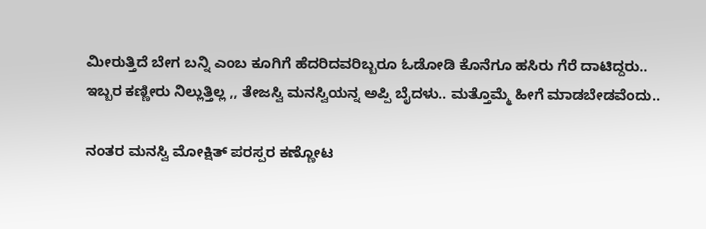ಮೀರುತ್ತಿದೆ ಬೇಗ ಬನ್ನಿ ಎಂಬ ಕೂಗಿಗೆ ಹೆದರಿದವರಿಬ್ಬರೂ ಓಡೋಡಿ ಕೊನೆಗೂ ಹಸಿರು ಗೆರೆ ದಾಟಿದ್ದರು.. ಇಬ್ಬರ ಕಣ್ಣೀರು ನಿಲ್ಲುತ್ತಿಲ್ಲ ,, ತೇಜಸ್ವಿ ಮನಸ್ವಿಯನ್ನ ಅಪ್ಪಿ ಬೈದಳು.. ಮತ್ತೊಮ್ಮೆ ಹೀಗೆ ಮಾಡಬೇಡವೆಂದು..

ನಂತರ ಮನಸ್ವಿ ಮೋಕ್ಷಿತ್ ಪರಸ್ಪರ ಕಣ್ಣೋಟ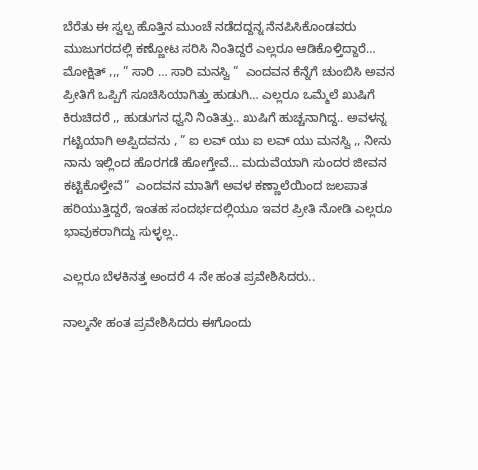ಬೆರೆತು ಈ‌ ಸ್ವಲ್ಪ ಹೊತ್ತಿನ ಮುಂಚೆ ನಡೆದದ್ದನ್ನ ನೆನಪಿಸಿಕೊಂಡವರು ಮುಜುಗರದಲ್ಲಿ‌ ಕಣ್ಣೋಟ ಸರಿಸಿ ನಿಂತಿದ್ದರೆ ಎಲ್ಲರೂ ಆಡಿಕೊಳ್ತಿದ್ದಾರೆ… ಮೋಕ್ಷಿತ್ ,,, ” ಸಾರಿ … ಸಾರಿ‌ ಮನಸ್ವಿ ”  ಎಂದವನ ಕೆನ್ನೆಗೆ ಚುಂಬಿಸಿ ಅವನ ಪ್ರೀತಿಗೆ ಒಪ್ಪಿಗೆ ಸೂಚಿಸಿಯಾಗಿತ್ತು ಹುಡುಗಿ… ಎಲ್ಲರೂ ಒಮ್ಮೆಲೆ‌ ಖುಷಿಗೆ ಕಿರುಚಿದರೆ ,, ಹುಡುಗನ‌ ಧ್ವನಿ ನಿಂತಿತ್ತು.. ಖುಷಿಗೆ ಹುಚ್ಚನಾಗಿದ್ದ.. ಅವಳನ್ನ ಗಟ್ಟಿಯಾಗಿ‌‌ ಅಪ್ಪಿದವನು , ” ಐ ಲವ್ ಯು ಐ ಲವ್ ಯು ಮನಸ್ವಿ ,, ನೀನು ನಾನು ಇಲ್ಲಿಂದ ಹೊರಗಡೆ ಹೋಗ್ತೇವೆ… ಮದುವೆಯಾಗಿ‌ ಸುಂದರ ಜೀವನ ಕಟ್ಟಿಕೊಳ್ತೇವೆ”  ಎಂದವನ‌ ಮಾತಿಗೆ ಅವಳ‌ ಕಣ್ಣಾಲೆಯಿಂದ ಜಲಪಾತ ಹರಿಯುತ್ತಿದ್ದರೆ, ಇಂತಹ ಸಂದರ್ಭದಲ್ಲಿಯೂ‌ ಇವರ ಪ್ರೀತಿ ನೋಡಿ ಎಲ್ಲರೂ ಭಾವುಕರಾಗಿದ್ದು ಸುಳ್ಳಲ್ಲ..

ಎಲ್ಲರೂ ಬೆಳಕಿನತ್ತ ಅಂದರೆ 4 ನೇ ಹಂತ ಪ್ರವೇಶಿಸಿದರು..

ನಾಲ್ಕನೇ ಹಂತ ಪ್ರವೇಶಿಸಿದರು ಈಗೊಂದು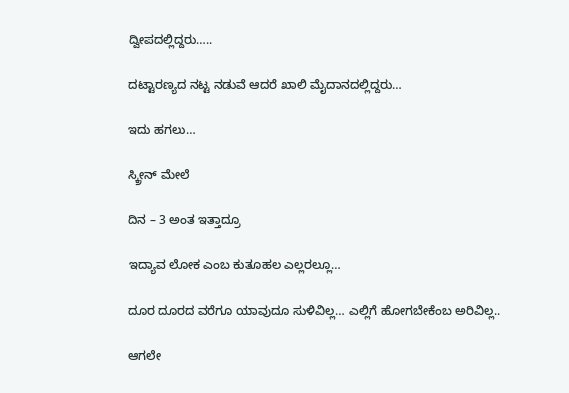ದ್ವೀಪದಲ್ಲಿದ್ದರು…..

ದಟ್ಟಾರಣ್ಯದ ನಟ್ಟ ನಡುವೆ ಆದರೆ ಖಾಲಿ ಮೈದಾನದಲ್ಲಿದ್ದರು…

ಇದು‌ ಹಗಲು…

ಸ್ಕ್ರೀನ್ ಮೇಲೆ

ದಿನ – 3 ಅಂತ ಇತ್ತಾದ್ರೂ

ಇದ್ಯಾವ ಲೋಕ ಎಂಬ ಕುತೂಹಲ ಎಲ್ಲರಲ್ಲೂ…

ದೂರ ದೂರದ ವರೆಗೂ ಯಾವುದೂ ಸುಳಿವಿಲ್ಲ… ಎಲ್ಲಿಗೆ ಹೋಗಬೇಕೆಂಬ ಅರಿವಿಲ್ಲ..

ಆಗಲೇ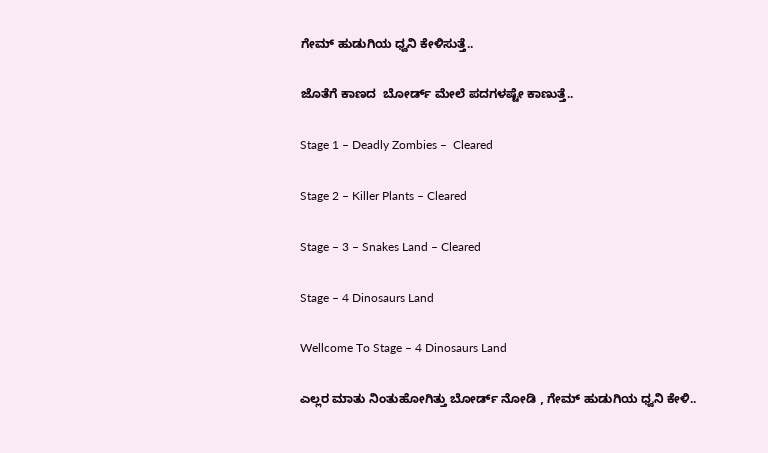ಗೇಮ್ ಹುಡುಗಿಯ ಧ್ವನಿ ಕೇಳಿಸುತ್ತೆ..

ಜೊತೆಗೆ ಕಾಣದ  ಬೋರ್ಡ್ ಮೇಲೆ ಪದಗಳಷ್ಟೇ ಕಾಣುತ್ತೆ..

Stage 1 – Deadly Zombies –  Cleared

Stage 2 – Killer Plants – Cleared

Stage – 3 – Snakes Land – Cleared

Stage – 4 Dinosaurs Land

Wellcome To Stage – 4 Dinosaurs Land

ಎಲ್ಲರ ಮಾತು ನಿಂತು‌ಹೋಗಿತ್ತು ಬೋರ್ಡ್ ನೋಡಿ , ಗೇಮ್ ಹುಡುಗಿಯ ಧ್ವನಿ ಕೇಳಿ..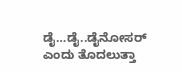ಡೈ…ಡೈ..ಡೈನೋಸರ್ ಎಂದು ತೊದಲುತ್ತಾ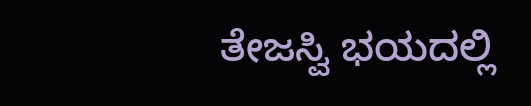ತೇಜಸ್ವಿ‌‌ ಭಯದಲ್ಲಿ‌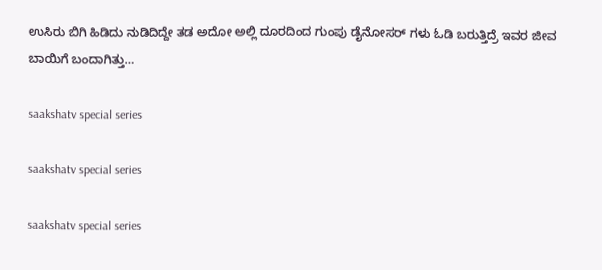ಉಸಿರು‌ ಬಿಗಿ ಹಿಡಿದು‌ ನುಡಿದಿದ್ದೇ ತಡ ಅದೋ ಅಲ್ಲಿ ದೂರದಿಂದ ಗುಂಪು ಡೈನೋಸರ್ ಗಳು ಓಡಿ ಬರುತ್ತಿದ್ರೆ ಇವರ ಜೀವ ಬಾಯಿಗೆ ಬಂದಾಗಿತ್ತು…

saakshatv special series

saakshatv special series

saakshatv special series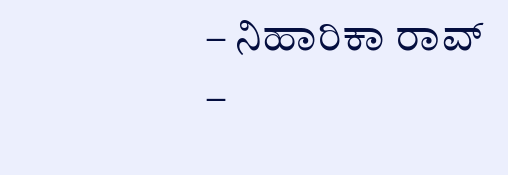– ನಿಹಾರಿಕಾ ರಾವ್ –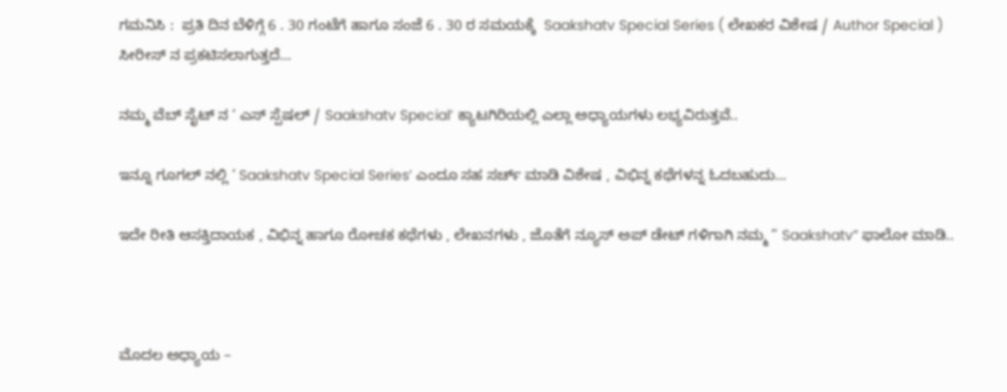ಗಮನಿಸಿ :  ಪ್ರತಿ ದಿನ ಬೆಳಿಗ್ಗೆ 6 . 30 ಗಂಟೆಗೆ ಹಾಗೂ ಸಂಜೆ 6 . 30 ರ ಸಮಯಕ್ಕೆ  Saakshatv Special Series ( ಲೇಖಕರ ವಿಶೇಷ / Author Special ) ಸೀರೀಸ್ ನ ಪ್ರಕಟಿಸಲಾಗುತ್ತದೆ…

ನಮ್ಮ ವೆಬ್ ಸೈಟ್ ನ ‘ ಎಸ್ ಸ್ಪೆಷಲ್ / Saakshatv Special’ ಕ್ಯಾಟಗಿರಿಯಲ್ಲಿ ಎಲ್ಲಾ ಅಧ್ಯಾಯಗಳು ಲಭ್ಯವಿರುತ್ತವೆ..

ಇನ್ನೂ ಗೂಗಲ್ ನಲ್ಲಿ ‘ Saakshatv Special Series’ ಎಂದೂ ಸಹ ಸರ್ಚ್ ಮಾಡಿ ವಿಶೇಷ , ವಿಭಿನ್ನ ಕಥೆಗಳನ್ನ ಓದಬಹುದು…

ಇದೇ ರೀತಿ ಆಸಕ್ತಿದಾಯಕ , ವಿಭಿನ್ನ ಹಾಗೂ ರೋಚಕ ಕಥೆಗಳು , ಲೇಖನಗಳು , ಜೊತೆಗೆ ನ್ಯೂಸ್ ಅಪ್ ಡೇಟ್ ಗಳಿಗಾಗಿ ನಮ್ಮ ” Saakshatv” ಫಾಲೋ ಮಾಡಿ..



ಮೊದಲ ಅಧ್ಯಾಯ –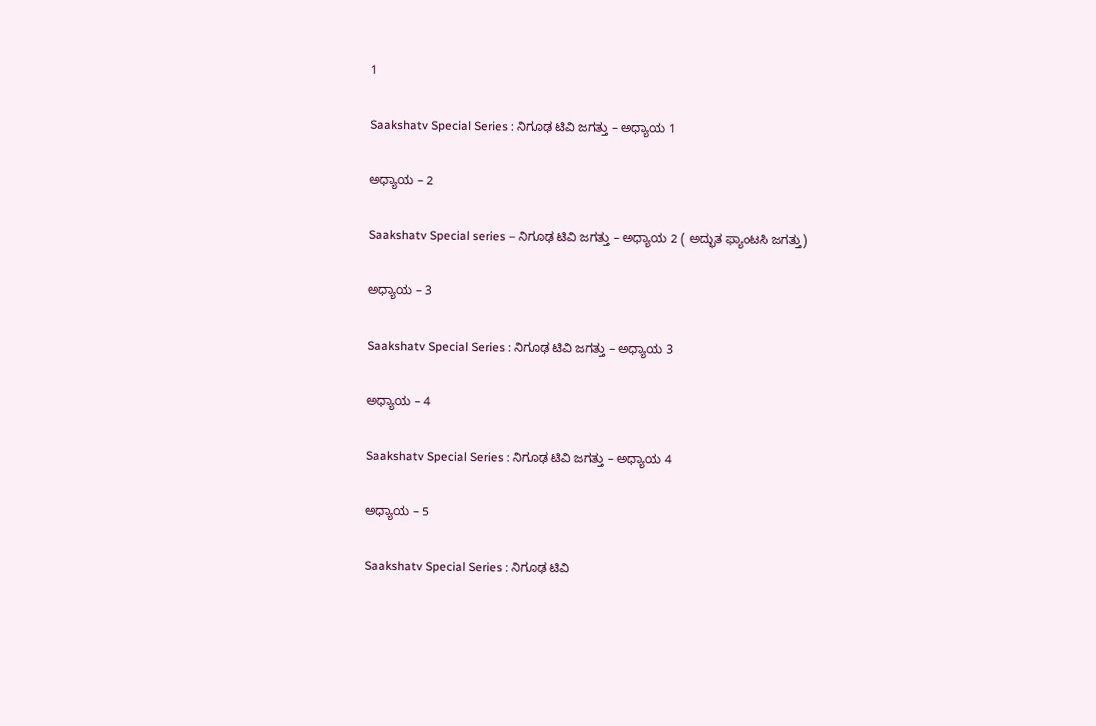1

Saakshatv Special Series : ನಿಗೂಢ ಟಿವಿ‌ ಜಗತ್ತು – ಅಧ್ಯಾಯ 1

ಅಧ್ಯಾಯ – 2

Saakshatv Special series – ನಿಗೂಢ ಟಿವಿ ಜಗತ್ತು – ಅಧ್ಯಾಯ 2 ( ಅದ್ಭುತ ಫ್ಯಾಂಟಸಿ ಜಗತ್ತು)

ಅಧ್ಯಾಯ – 3

Saakshatv Special Series : ನಿಗೂಢ ಟಿವಿ‌ ಜಗತ್ತು – ಅಧ್ಯಾಯ 3

ಅಧ್ಯಾಯ – 4

Saakshatv Special Series : ನಿಗೂಢ ಟಿವಿ‌ ಜಗತ್ತು – ಅಧ್ಯಾಯ 4

ಅಧ್ಯಾಯ – 5

Saakshatv Special Series : ನಿಗೂಢ ಟಿವಿ‌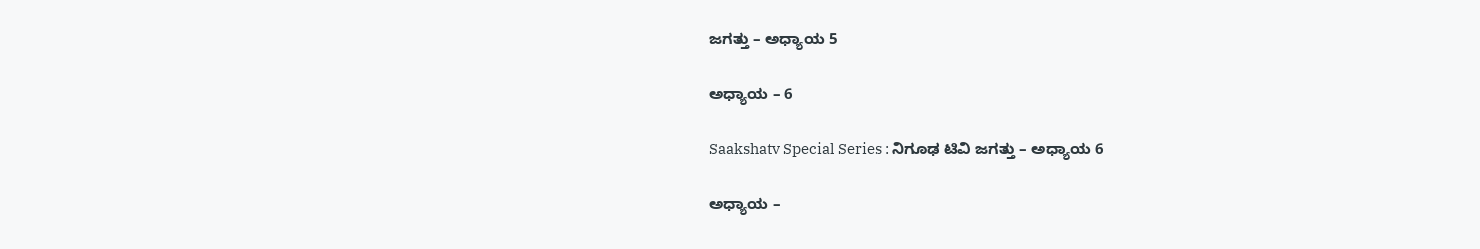ಜಗತ್ತು – ಅಧ್ಯಾಯ 5

ಅಧ್ಯಾಯ – 6

Saakshatv Special Series : ನಿಗೂಢ ಟಿವಿ‌ ಜಗತ್ತು – ಅಧ್ಯಾಯ 6

ಅಧ್ಯಾಯ –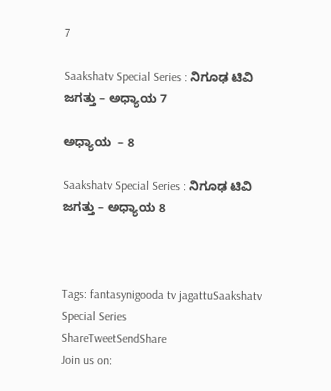7

Saakshatv Special Series : ನಿಗೂಢ ಟಿವಿ‌ ಜಗತ್ತು – ಅಧ್ಯಾಯ 7

ಅಧ್ಯಾಯ  – 8

Saakshatv Special Series : ನಿಗೂಢ ಟಿವಿ‌ ಜಗತ್ತು – ಅಧ್ಯಾಯ 8



Tags: fantasynigooda tv jagattuSaakshatv Special Series
ShareTweetSendShare
Join us on: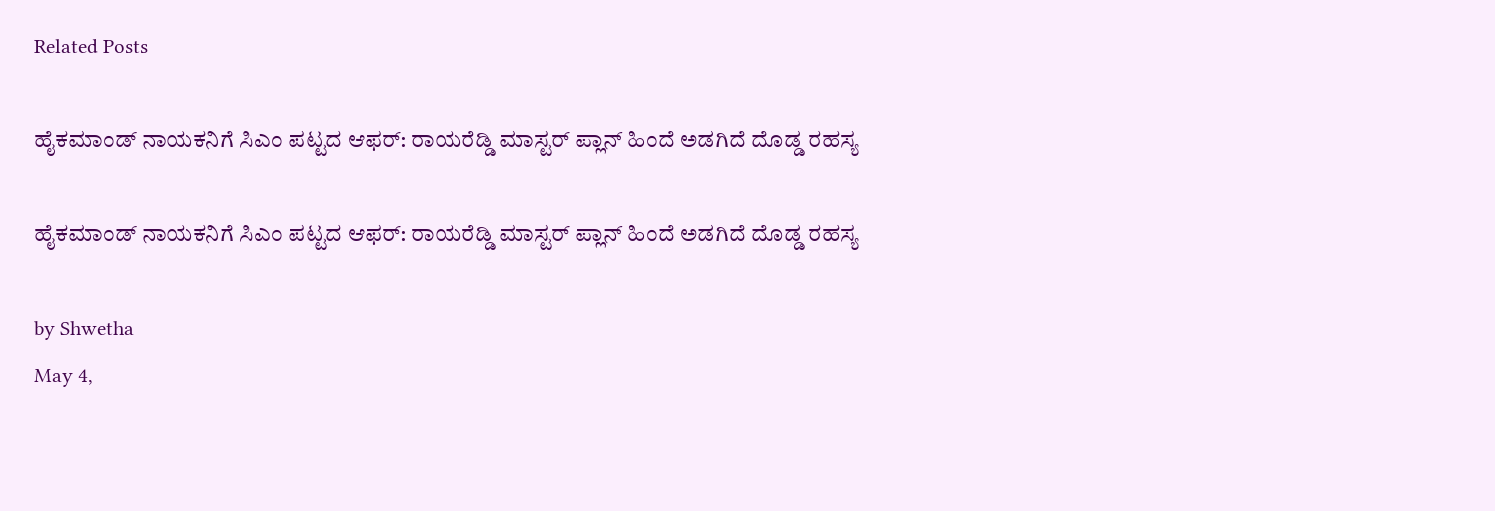Related Posts

ಹೈಕಮಾಂಡ್ ನಾಯಕನಿಗೆ ಸಿಎಂ ಪಟ್ಟದ ಆಫರ್: ರಾಯರೆಡ್ಡಿ ಮಾಸ್ಟರ್ ಪ್ಲಾನ್ ಹಿಂದೆ ಅಡಗಿದೆ ದೊಡ್ಡ ರಹಸ್ಯ

ಹೈಕಮಾಂಡ್ ನಾಯಕನಿಗೆ ಸಿಎಂ ಪಟ್ಟದ ಆಫರ್: ರಾಯರೆಡ್ಡಿ ಮಾಸ್ಟರ್ ಪ್ಲಾನ್ ಹಿಂದೆ ಅಡಗಿದೆ ದೊಡ್ಡ ರಹಸ್ಯ

by Shwetha
May 4,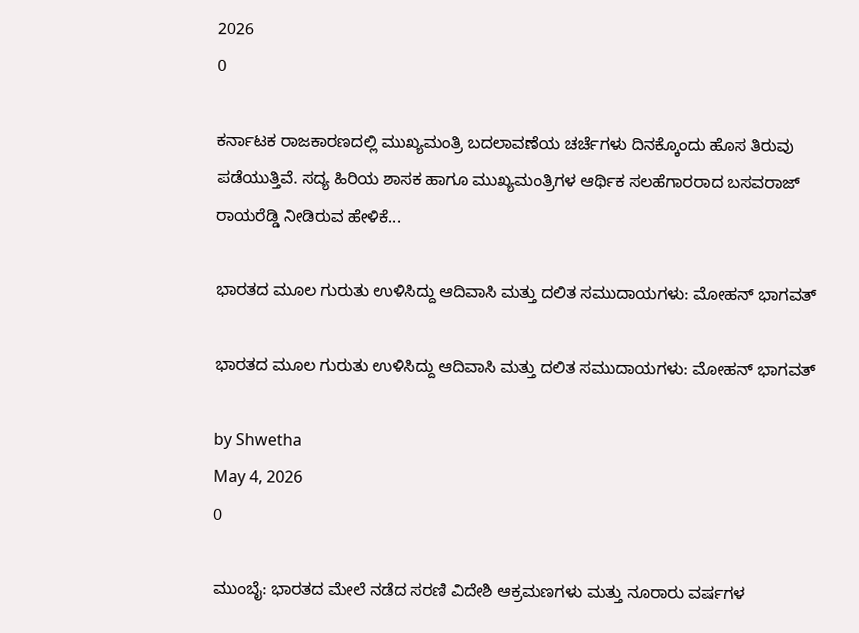2026
0

ಕರ್ನಾಟಕ ರಾಜಕಾರಣದಲ್ಲಿ ಮುಖ್ಯಮಂತ್ರಿ ಬದಲಾವಣೆಯ ಚರ್ಚೆಗಳು ದಿನಕ್ಕೊಂದು ಹೊಸ ತಿರುವು ಪಡೆಯುತ್ತಿವೆ. ಸದ್ಯ ಹಿರಿಯ ಶಾಸಕ ಹಾಗೂ ಮುಖ್ಯಮಂತ್ರಿಗಳ ಆರ್ಥಿಕ ಸಲಹೆಗಾರರಾದ ಬಸವರಾಜ್ ರಾಯರೆಡ್ಡಿ ನೀಡಿರುವ ಹೇಳಿಕೆ...

ಭಾರತದ ಮೂಲ ಗುರುತು ಉಳಿಸಿದ್ದು ಆದಿವಾಸಿ ಮತ್ತು ದಲಿತ ಸಮುದಾಯಗಳು: ಮೋಹನ್ ಭಾಗವತ್

ಭಾರತದ ಮೂಲ ಗುರುತು ಉಳಿಸಿದ್ದು ಆದಿವಾಸಿ ಮತ್ತು ದಲಿತ ಸಮುದಾಯಗಳು: ಮೋಹನ್ ಭಾಗವತ್

by Shwetha
May 4, 2026
0

ಮುಂಬೈ: ಭಾರತದ ಮೇಲೆ ನಡೆದ ಸರಣಿ ವಿದೇಶಿ ಆಕ್ರಮಣಗಳು ಮತ್ತು ನೂರಾರು ವರ್ಷಗಳ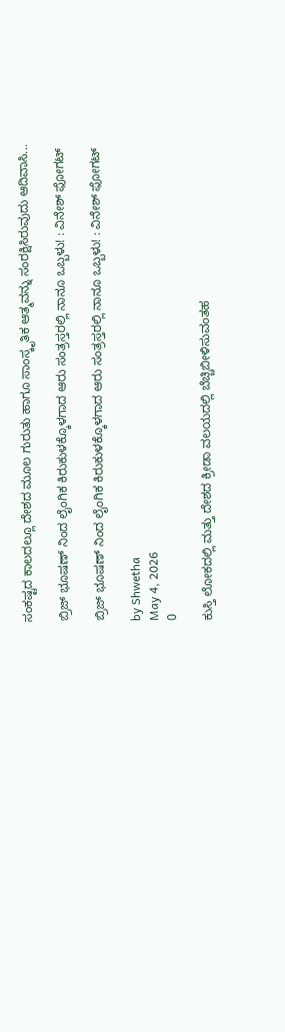ಸಂಕಷ್ಟದ ಕಾಲದಲ್ಲೂ ದೇಶದ ಮೂಲ ಗುರುತು ಹಾಗೂ ಸಾಂಸ್ಕೃತಿಕ ಆತ್ಮವನ್ನು ಸಂರಕ್ಷಿಸಿರುವುದು ಆದಿವಾಸಿ...

ಬ್ರಿಜ್ ಭೂಷಣ್ ನಿಂದ ಲೈಂಗಿಕ ಕಿರುಕುಳಕ್ಕೊಳಗಾದ ಆರು ಸಂತ್ರಸ್ತರಲ್ಲಿ ನಾನೂ ಒಬ್ಬಳು! : ವಿನೇಶ್ ಫೋಗಟ್

ಬ್ರಿಜ್ ಭೂಷಣ್ ನಿಂದ ಲೈಂಗಿಕ ಕಿರುಕುಳಕ್ಕೊಳಗಾದ ಆರು ಸಂತ್ರಸ್ತರಲ್ಲಿ ನಾನೂ ಒಬ್ಬಳು! : ವಿನೇಶ್ ಫೋಗಟ್

by Shwetha
May 4, 2026
0

ಕುಸ್ತಿ ಲೋಕದಲ್ಲಿ ಮತ್ತು ದೇಶದ ಕ್ರೀಡಾ ವಲಯದಲ್ಲಿ ಬೆಚ್ಚಿಬೀಳಿಸುವಂತಹ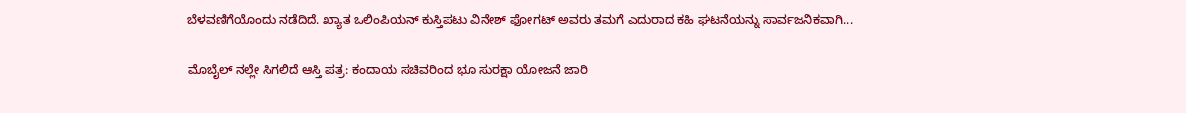ಬೆಳವಣಿಗೆಯೊಂದು ನಡೆದಿದೆ. ಖ್ಯಾತ ಒಲಿಂಪಿಯನ್ ಕುಸ್ತಿಪಟು ವಿನೇಶ್ ಫೋಗಟ್ ಅವರು ತಮಗೆ ಎದುರಾದ ಕಹಿ ಘಟನೆಯನ್ನು ಸಾರ್ವಜನಿಕವಾಗಿ...

ಮೊಬೈಲ್ ನಲ್ಲೇ ಸಿಗಲಿದೆ ಆಸ್ತಿ ಪತ್ರ: ಕಂದಾಯ ಸಚಿವರಿಂದ ಭೂ ಸುರಕ್ಷಾ ಯೋಜನೆ ಜಾರಿ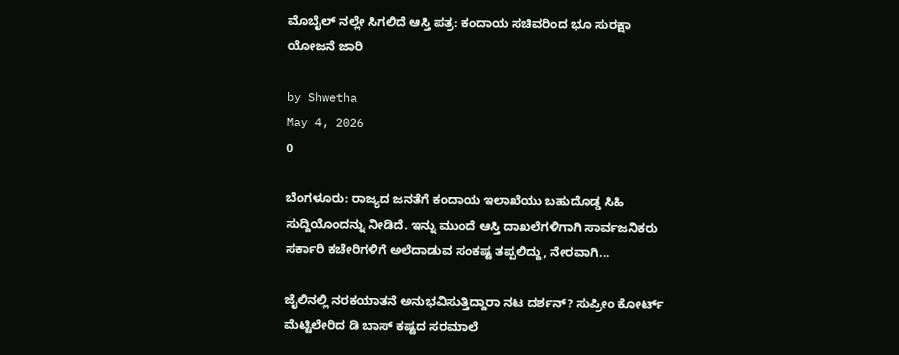ಮೊಬೈಲ್ ನಲ್ಲೇ ಸಿಗಲಿದೆ ಆಸ್ತಿ ಪತ್ರ: ಕಂದಾಯ ಸಚಿವರಿಂದ ಭೂ ಸುರಕ್ಷಾ ಯೋಜನೆ ಜಾರಿ

by Shwetha
May 4, 2026
0

ಬೆಂಗಳೂರು: ರಾಜ್ಯದ ಜನತೆಗೆ ಕಂದಾಯ ಇಲಾಖೆಯು ಬಹುದೊಡ್ಡ ಸಿಹಿ ಸುದ್ದಿಯೊಂದನ್ನು ನೀಡಿದೆ. ಇನ್ನು ಮುಂದೆ ಆಸ್ತಿ ದಾಖಲೆಗಳಿಗಾಗಿ ಸಾರ್ವಜನಿಕರು ಸರ್ಕಾರಿ ಕಚೇರಿಗಳಿಗೆ ಅಲೆದಾಡುವ ಸಂಕಷ್ಟ ತಪ್ಪಲಿದ್ದು, ನೇರವಾಗಿ...

ಜೈಲಿನಲ್ಲಿ ನರಕಯಾತನೆ ಅನುಭವಿಸುತ್ತಿದ್ದಾರಾ ನಟ ದರ್ಶನ್? ಸುಪ್ರೀಂ ಕೋರ್ಟ್ ಮೆಟ್ಟಿಲೇರಿದ ಡಿ ಬಾಸ್ ಕಷ್ಟದ ಸರಮಾಲೆ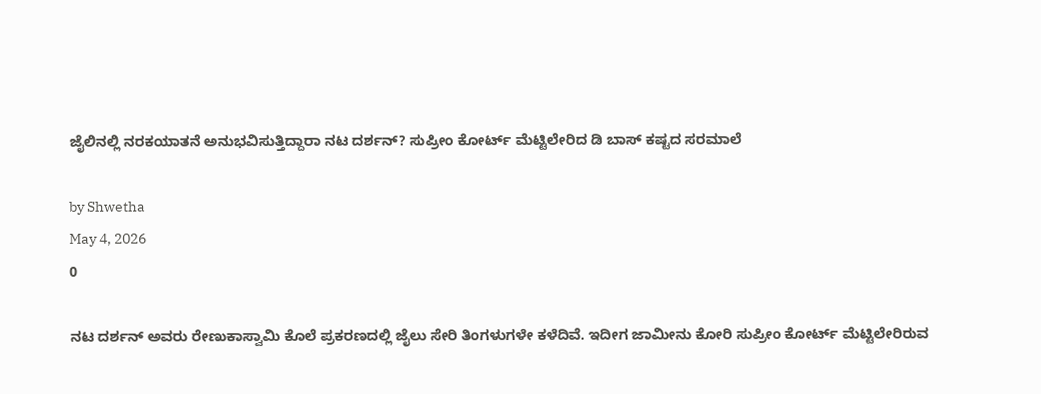ಜೈಲಿನಲ್ಲಿ ನರಕಯಾತನೆ ಅನುಭವಿಸುತ್ತಿದ್ದಾರಾ ನಟ ದರ್ಶನ್? ಸುಪ್ರೀಂ ಕೋರ್ಟ್ ಮೆಟ್ಟಿಲೇರಿದ ಡಿ ಬಾಸ್ ಕಷ್ಟದ ಸರಮಾಲೆ

by Shwetha
May 4, 2026
0

ನಟ ದರ್ಶನ್ ಅವರು ರೇಣುಕಾಸ್ವಾಮಿ ಕೊಲೆ ಪ್ರಕರಣದಲ್ಲಿ ಜೈಲು ಸೇರಿ ತಿಂಗಳುಗಳೇ ಕಳೆದಿವೆ. ಇದೀಗ ಜಾಮೀನು ಕೋರಿ ಸುಪ್ರೀಂ ಕೋರ್ಟ್ ಮೆಟ್ಟಿಲೇರಿರುವ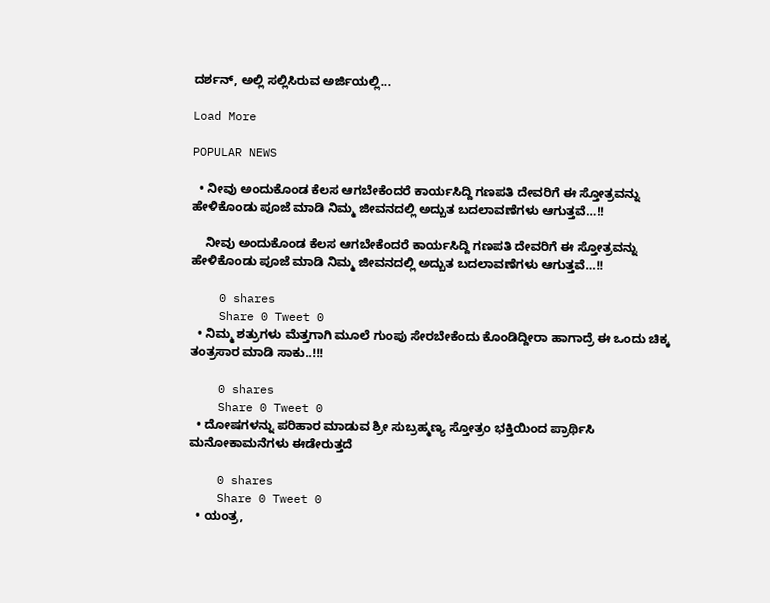ದರ್ಶನ್, ಅಲ್ಲಿ ಸಲ್ಲಿಸಿರುವ ಅರ್ಜಿಯಲ್ಲಿ...

Load More

POPULAR NEWS

  • ನೀವು ಅಂದುಕೊಂಡ ಕೆಲಸ ಆಗಬೇಕೆಂದರೆ ಕಾರ್ಯಸಿದ್ದಿ ಗಣಪತಿ ದೇವರಿಗೆ ಈ ಸ್ತೋತ್ರವನ್ನು ಹೇಳಿಕೊಂಡು ಪೂಜೆ ಮಾಡಿ ನಿಮ್ಮ ಜೀವನದಲ್ಲಿ ಅದ್ಬುತ ಬದಲಾವಣೆಗಳು ಆಗುತ್ತವೆ…!!

    ನೀವು ಅಂದುಕೊಂಡ ಕೆಲಸ ಆಗಬೇಕೆಂದರೆ ಕಾರ್ಯಸಿದ್ದಿ ಗಣಪತಿ ದೇವರಿಗೆ ಈ ಸ್ತೋತ್ರವನ್ನು ಹೇಳಿಕೊಂಡು ಪೂಜೆ ಮಾಡಿ ನಿಮ್ಮ ಜೀವನದಲ್ಲಿ ಅದ್ಬುತ ಬದಲಾವಣೆಗಳು ಆಗುತ್ತವೆ…!!

    0 shares
    Share 0 Tweet 0
  • ನಿಮ್ಮ ಶತ್ರುಗಳು ಮೆತ್ತಗಾಗಿ ಮೂಲೆ ಗುಂಪು ಸೇರಬೇಕೆಂದು ಕೊಂಡಿದ್ದೀರಾ ಹಾಗಾದ್ರೆ ಈ ಒಂದು ಚಿಕ್ಕ ತಂತ್ರಸಾರ ಮಾಡಿ ಸಾಕು..!!!

    0 shares
    Share 0 Tweet 0
  • ದೋಷಗಳನ್ನು ಪರಿಹಾರ ಮಾಡುವ ಶ್ರೀ ಸುಬ್ರಹ್ಮಣ್ಯ ಸ್ತೋತ್ರಂ ಭಕ್ತಿಯಿಂದ ಪ್ರಾರ್ಥಿಸಿ ಮನೋಕಾಮನೆಗಳು ಈಡೇರುತ್ತದೆ

    0 shares
    Share 0 Tweet 0
  • ಯಂತ್ರ,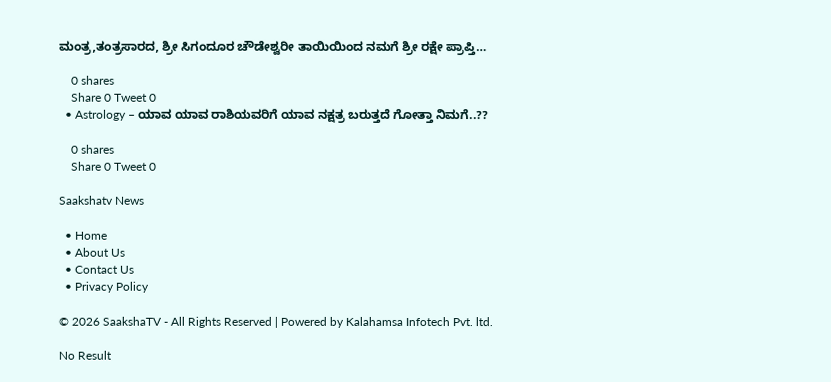ಮಂತ್ರ,ತಂತ್ರಸಾರದ, ಶ್ರೀ ಸಿಗಂದೂರ ಚೌಡೇಶ್ವರೀ ತಾಯಿಯಿಂದ ನಮಗೆ ಶ್ರೀ ರಕ್ಷೇ ಪ್ರಾಪ್ತಿ…

    0 shares
    Share 0 Tweet 0
  • Astrology – ಯಾವ ಯಾವ ರಾಶಿಯವರಿಗೆ ಯಾವ ನಕ್ಷತ್ರ ಬರುತ್ತದೆ ಗೋತ್ತಾ ನಿಮಗೆ..??

    0 shares
    Share 0 Tweet 0

Saakshatv News

  • Home
  • About Us
  • Contact Us
  • Privacy Policy

© 2026 SaakshaTV - All Rights Reserved | Powered by Kalahamsa Infotech Pvt. ltd.

No Result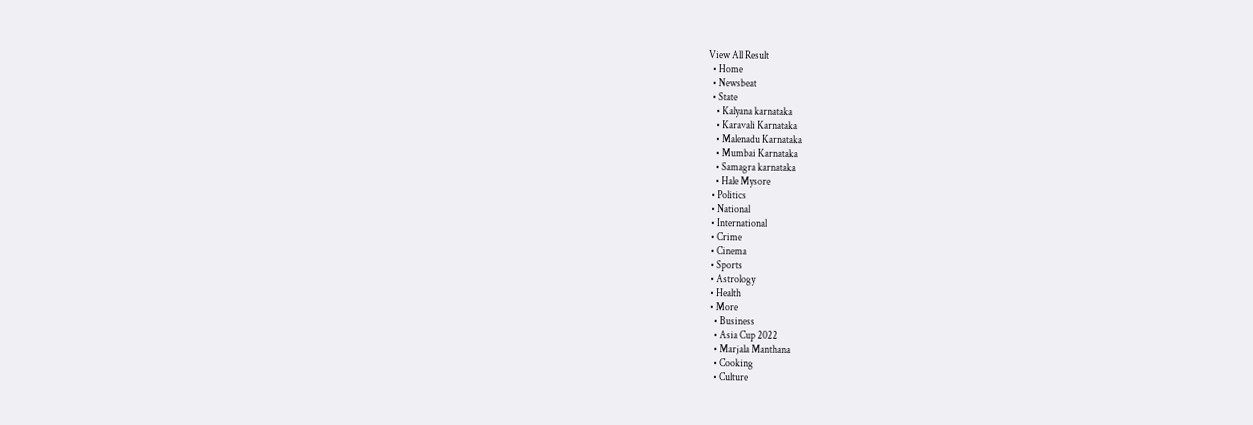View All Result
  • Home
  • Newsbeat
  • State
    • Kalyana karnataka
    • Karavali Karnataka
    • Malenadu Karnataka
    • Mumbai Karnataka
    • Samagra karnataka
    • Hale Mysore
  • Politics
  • National
  • International
  • Crime
  • Cinema
  • Sports
  • Astrology
  • Health
  • More
    • Business
    • Asia Cup 2022
    • Marjala Manthana
    • Cooking
    • Culture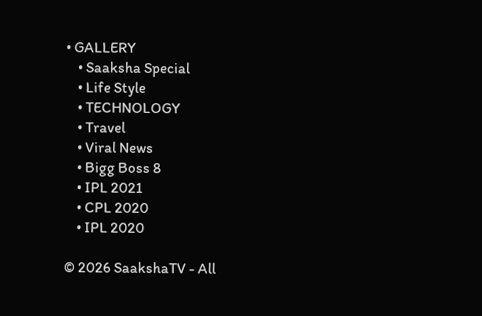• GALLERY
    • Saaksha Special
    • Life Style
    • TECHNOLOGY
    • Travel
    • Viral News
    • Bigg Boss 8
    • IPL 2021
    • CPL 2020
    • IPL 2020

© 2026 SaakshaTV - All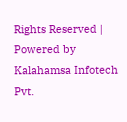Rights Reserved | Powered by Kalahamsa Infotech Pvt.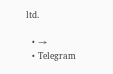ltd.

  • →
  • Telegram